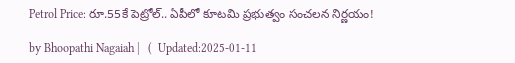Petrol Price: రూ.55కే పెట్రోల్‌.. ఏపీలో కూటమి ప్రభుత్వం సంచలన నిర్ణయం!

by Bhoopathi Nagaiah |   (  Updated:2025-01-11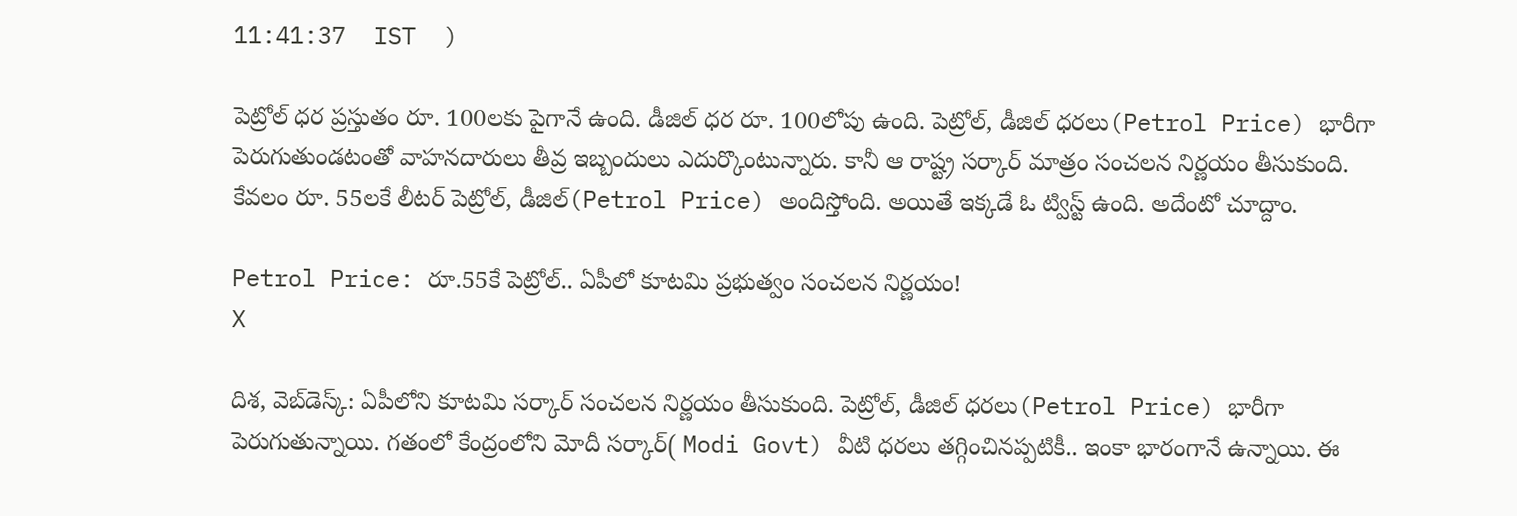11:41:37  IST  )

పెట్రోల్ ధర ప్రస్తుతం రూ. 100లకు పైగానే ఉంది. డీజిల్ ధర రూ. 100లోపు ఉంది. పెట్రోల్, డీజిల్ ధరలు(Petrol Price) భారీగా పెరుగుతుండటంతో వాహనదారులు తీవ్ర ఇబ్బందులు ఎదుర్కొంటున్నారు. కానీ ఆ రాష్ట్ర సర్కార్ మాత్రం సంచలన నిర్ణయం తీసుకుంది. కేవలం రూ. 55లకే లీటర్ పెట్రోల్, డీజిల్(Petrol Price) అందిస్తోంది. అయితే ఇక్కడే ఓ ట్విస్ట్ ఉంది. అదేంటో చూద్దాం.

Petrol Price: రూ.55కే పెట్రోల్‌.. ఏపీలో కూటమి ప్రభుత్వం సంచలన నిర్ణయం!
X

దిశ, వెబ్‌డెస్క్: ఏపీలోని కూటమి సర్కార్ సంచలన నిర్ణయం తీసుకుంది. పెట్రోల్, డీజిల్ ధరలు(Petrol Price) భారీగా పెరుగుతున్నాయి. గతంలో కేంద్రంలోని మోదీ సర్కార్( Modi Govt) వీటి ధరలు తగ్గించినప్పటికీ.. ఇంకా భారంగానే ఉన్నాయి. ఈ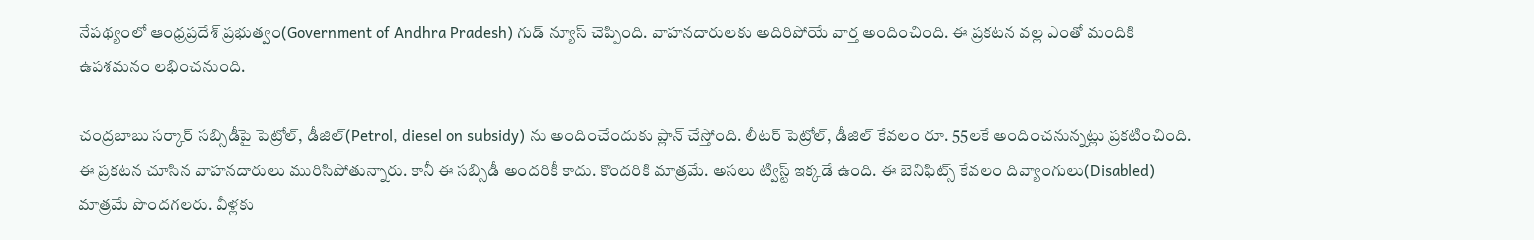నేపథ్యంలో ఆంధ్రప్రదేశ్ ప్రభుత్వం(Government of Andhra Pradesh) గుడ్ న్యూస్ చెప్పింది. వాహనదారులకు అదిరిపోయే వార్త అందించింది. ఈ ప్రకటన వల్ల ఎంతో మందికి ఉపశమనం లభించనుంది.

చంద్రబాబు సర్కార్ సబ్సిడీపై పెట్రోల్, డీజిల్(Petrol, diesel on subsidy) ను అందించేందుకు ప్లాన్ చేస్తోంది. లీటర్ పెట్రోల్, డీజిల్ కేవలం రూ. 55లకే అందించనున్నట్లు ప్రకటించింది. ఈ ప్రకటన చూసిన వాహనదారులు మురిసిపోతున్నారు. కానీ ఈ సబ్సిడీ అందరికీ కాదు. కొందరికి మాత్రమే. అసలు ట్విస్ట్ ఇక్కడే ఉంది. ఈ బెనిఫిట్స్ కేవలం దివ్యాంగులు(Disabled) మాత్రమే పొందగలరు. వీళ్లకు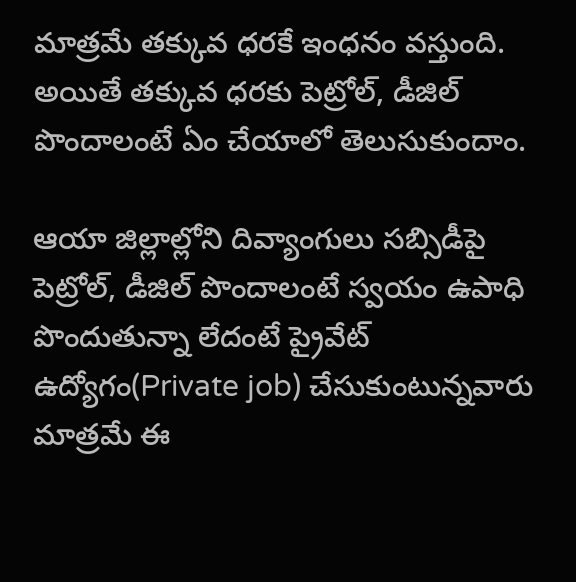మాత్రమే తక్కువ ధరకే ఇంధనం వస్తుంది. అయితే తక్కువ ధరకు పెట్రోల్, డీజిల్ పొందాలంటే ఏం చేయాలో తెలుసుకుందాం.

ఆయా జిల్లాల్లోని దివ్యాంగులు సబ్సిడీపై పెట్రోల్, డీజిల్ పొందాలంటే స్వయం ఉపాధి పొందుతున్నా లేదంటే ప్రైవేట్ ఉద్యోగం(Private job) చేసుకుంటున్నవారు మాత్రమే ఈ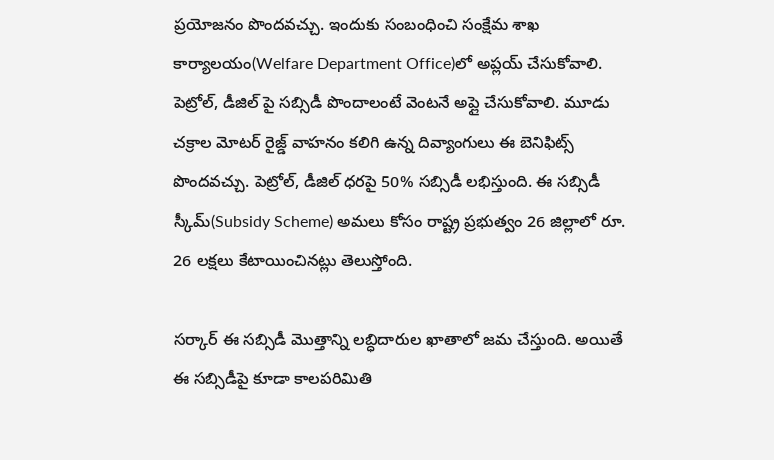ప్రయోజనం పొందవచ్చు. ఇందుకు సంబంధించి సంక్షేమ శాఖ కార్యాలయం(Welfare Department Office)లో అప్లయ్ చేసుకోవాలి. పెట్రోల్, డీజిల్ పై సబ్సిడీ పొందాలంటే వెంటనే అప్లై చేసుకోవాలి. మూడు చక్రాల మోటర్ రైజ్డ్ వాహనం కలిగి ఉన్న దివ్యాంగులు ఈ బెనిఫిట్స్ పొందవచ్చు. పెట్రోల్, డీజిల్ ధరపై 50% సబ్సిడీ లభిస్తుంది. ఈ సబ్సిడీ స్కీమ్(Subsidy Scheme) అమలు కోసం రాష్ట్ర ప్రభుత్వం 26 జిల్లాలో రూ. 26 లక్షలు కేటాయించినట్లు తెలుస్తోంది.

సర్కార్ ఈ సబ్సిడీ మొత్తాన్ని లబ్ధిదారుల ఖాతాలో జమ చేస్తుంది. అయితే ఈ సబ్సిడీపై కూడా కాలపరిమితి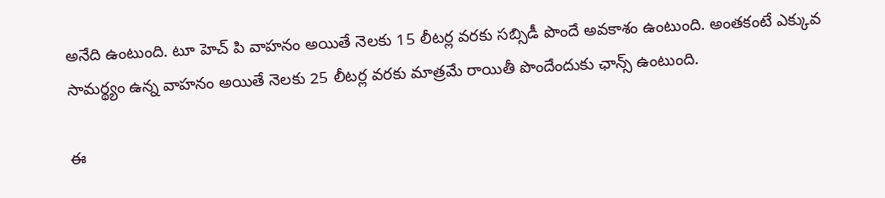అనేది ఉంటుంది. టూ హెచ్ పి వాహనం అయితే నెలకు 15 లీటర్ల వరకు సబ్సిడీ పొందే అవకాశం ఉంటుంది. అంతకంటే ఎక్కువ సామర్థ్యం ఉన్న వాహనం అయితే నెలకు 25 లీటర్ల వరకు మాత్రమే రాయితీ పొందేందుకు ఛాన్స్ ఉంటుంది.

ఈ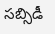సబ్సిడీ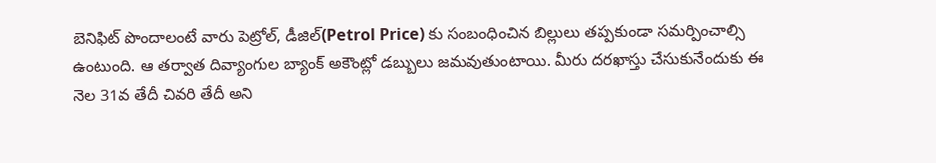బెనిఫిట్ పొందాలంటే వారు పెట్రోల్, డీజిల్(Petrol Price) కు సంబంధించిన బిల్లులు తప్పకుండా సమర్పించాల్సి ఉంటుంది. ఆ తర్వాత దివ్యాంగుల బ్యాంక్ అకౌంట్లో డబ్బులు జమవుతుంటాయి. మీరు దరఖాస్తు చేసుకునేందుకు ఈ నెల 31వ తేదీ చివరి తేదీ అని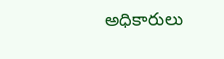అధికారులు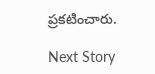ప్రకటించారు.

Next Story